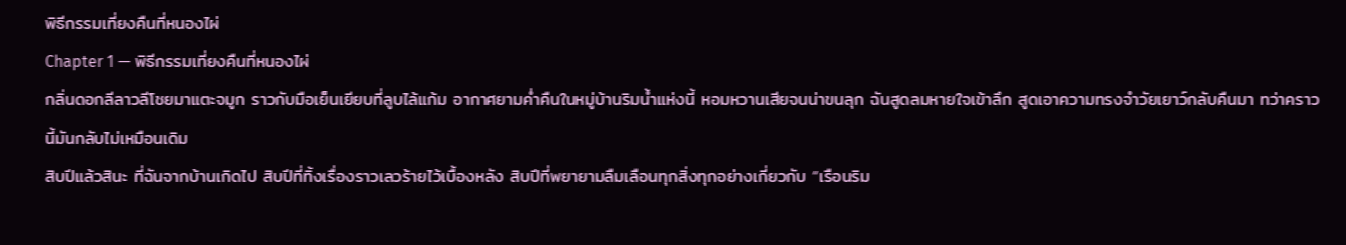พิธีกรรมเที่ยงคืนที่หนองไผ่
Chapter 1 — พิธีกรรมเที่ยงคืนที่หนองไผ่
กลิ่นดอกลีลาวลีโชยมาแตะจมูก ราวกับมือเย็นเยียบที่ลูบไล้แก้ม อากาศยามค่ำคืนในหมู่บ้านริมน้ำแห่งนี้ หอมหวานเสียจนน่าขนลุก ฉันสูดลมหายใจเข้าลึก สูดเอาความทรงจำวัยเยาว์กลับคืนมา ทว่าคราวนี้มันกลับไม่เหมือนเดิม
สิบปีแล้วสินะ ที่ฉันจากบ้านเกิดไป สิบปีที่ทิ้งเรื่องราวเลวร้ายไว้เบื้องหลัง สิบปีที่พยายามลืมเลือนทุกสิ่งทุกอย่างเกี่ยวกับ “เรือนริม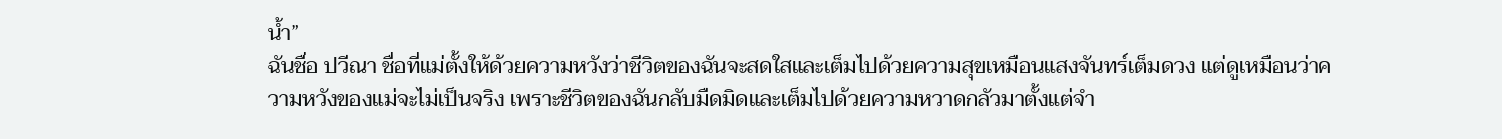น้ำ”
ฉันชื่อ ปวีณา ชื่อที่แม่ตั้งให้ด้วยความหวังว่าชีวิตของฉันจะสดใสและเต็มไปด้วยความสุขเหมือนแสงจันทร์เต็มดวง แต่ดูเหมือนว่าความหวังของแม่จะไม่เป็นจริง เพราะชีวิตของฉันกลับมืดมิดและเต็มไปด้วยความหวาดกลัวมาตั้งแต่จำ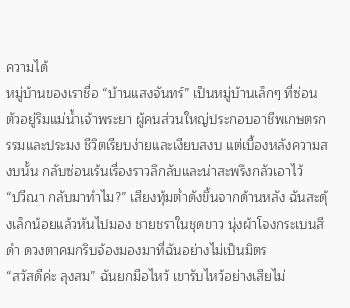ความได้
หมู่บ้านของเราชื่อ “บ้านแสงจันทร์” เป็นหมู่บ้านเล็กๆ ที่ซ่อนตัวอยู่ริมแม่น้ำเจ้าพระยา ผู้คนส่วนใหญ่ประกอบอาชีพเกษตรกรรมและประมง ชีวิตเรียบง่ายและเงียบสงบ แต่เบื้องหลังความสงบนั้น กลับซ่อนเร้นเรื่องราวลึกลับและน่าสะพรึงกลัวเอาไว้
“ปวีณา กลับมาทำไม?” เสียงทุ้มต่ำดังขึ้นจากด้านหลัง ฉันสะดุ้งเล็กน้อยแล้วหันไปมอง ชายชราในชุดขาว นุ่งผ้าโจงกระเบนสีดำ ดวงตาคมกริบจ้องมองมาที่ฉันอย่างไม่เป็นมิตร
“สวัสดีค่ะ ลุงสม” ฉันยกมือไหว้ เขารับไหว้อย่างเสียไม่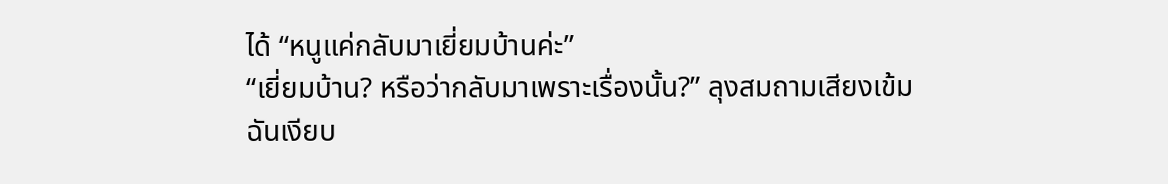ได้ “หนูแค่กลับมาเยี่ยมบ้านค่ะ”
“เยี่ยมบ้าน? หรือว่ากลับมาเพราะเรื่องนั้น?” ลุงสมถามเสียงเข้ม
ฉันเงียบ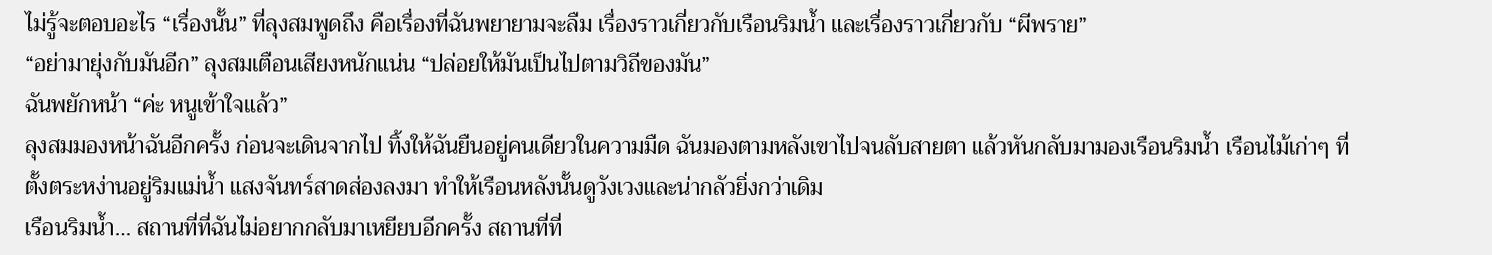ไม่รู้จะตอบอะไร “เรื่องนั้น” ที่ลุงสมพูดถึง คือเรื่องที่ฉันพยายามจะลืม เรื่องราวเกี่ยวกับเรือนริมน้ำ และเรื่องราวเกี่ยวกับ “ผีพราย”
“อย่ามายุ่งกับมันอีก” ลุงสมเตือนเสียงหนักแน่น “ปล่อยให้มันเป็นไปตามวิถีของมัน”
ฉันพยักหน้า “ค่ะ หนูเข้าใจแล้ว”
ลุงสมมองหน้าฉันอีกครั้ง ก่อนจะเดินจากไป ทิ้งให้ฉันยืนอยู่คนเดียวในความมืด ฉันมองตามหลังเขาไปจนลับสายตา แล้วหันกลับมามองเรือนริมน้ำ เรือนไม้เก่าๆ ที่ตั้งตระหง่านอยู่ริมแม่น้ำ แสงจันทร์สาดส่องลงมา ทำให้เรือนหลังนั้นดูวังเวงและน่ากลัวยิ่งกว่าเดิม
เรือนริมน้ำ… สถานที่ที่ฉันไม่อยากกลับมาเหยียบอีกครั้ง สถานที่ที่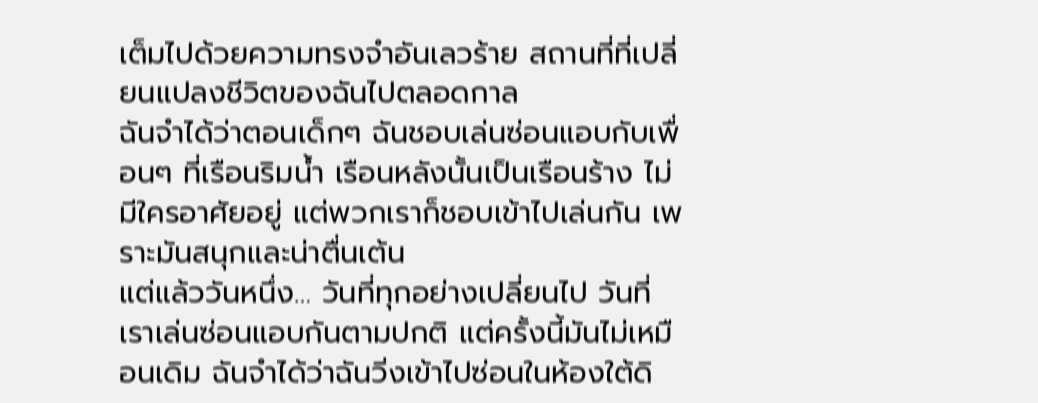เต็มไปด้วยความทรงจำอันเลวร้าย สถานที่ที่เปลี่ยนแปลงชีวิตของฉันไปตลอดกาล
ฉันจำได้ว่าตอนเด็กๆ ฉันชอบเล่นซ่อนแอบกับเพื่อนๆ ที่เรือนริมน้ำ เรือนหลังนั้นเป็นเรือนร้าง ไม่มีใครอาศัยอยู่ แต่พวกเราก็ชอบเข้าไปเล่นกัน เพราะมันสนุกและน่าตื่นเต้น
แต่แล้ววันหนึ่ง… วันที่ทุกอย่างเปลี่ยนไป วันที่เราเล่นซ่อนแอบกันตามปกติ แต่ครั้งนี้มันไม่เหมือนเดิม ฉันจำได้ว่าฉันวิ่งเข้าไปซ่อนในห้องใต้ดิ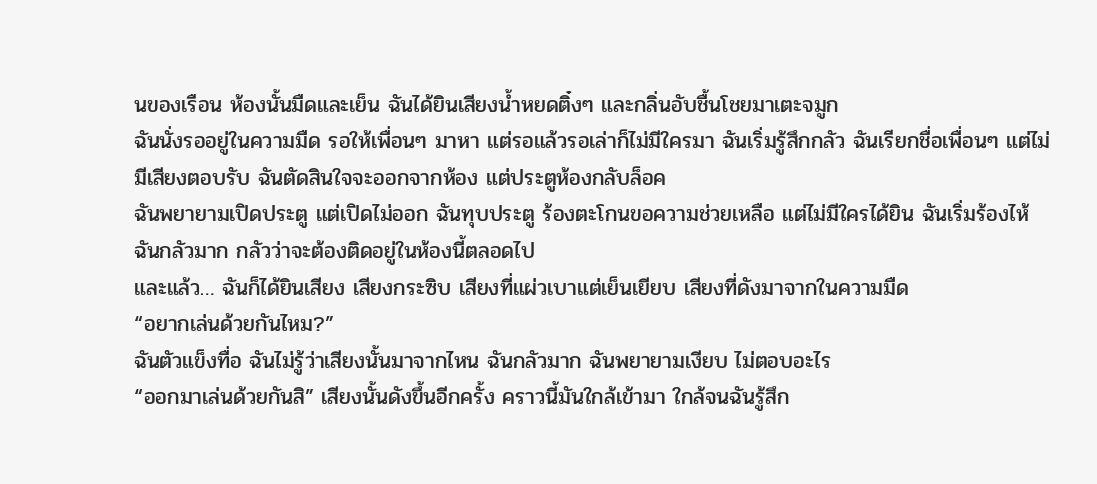นของเรือน ห้องนั้นมืดและเย็น ฉันได้ยินเสียงน้ำหยดติ๋งๆ และกลิ่นอับชื้นโชยมาเตะจมูก
ฉันนั่งรออยู่ในความมืด รอให้เพื่อนๆ มาหา แต่รอแล้วรอเล่าก็ไม่มีใครมา ฉันเริ่มรู้สึกกลัว ฉันเรียกชื่อเพื่อนๆ แต่ไม่มีเสียงตอบรับ ฉันตัดสินใจจะออกจากห้อง แต่ประตูห้องกลับล็อค
ฉันพยายามเปิดประตู แต่เปิดไม่ออก ฉันทุบประตู ร้องตะโกนขอความช่วยเหลือ แต่ไม่มีใครได้ยิน ฉันเริ่มร้องไห้ ฉันกลัวมาก กลัวว่าจะต้องติดอยู่ในห้องนี้ตลอดไป
และแล้ว… ฉันก็ได้ยินเสียง เสียงกระซิบ เสียงที่แผ่วเบาแต่เย็นเยียบ เสียงที่ดังมาจากในความมืด
“อยากเล่นด้วยกันไหม?”
ฉันตัวแข็งทื่อ ฉันไม่รู้ว่าเสียงนั้นมาจากไหน ฉันกลัวมาก ฉันพยายามเงียบ ไม่ตอบอะไร
“ออกมาเล่นด้วยกันสิ” เสียงนั้นดังขึ้นอีกครั้ง คราวนี้มันใกล้เข้ามา ใกล้จนฉันรู้สึก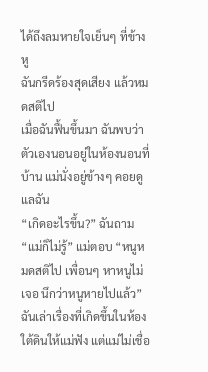ได้ถึงลมหายใจเย็นๆ ที่ข้างหู
ฉันกรีดร้องสุดเสียง แล้วหมดสติไป
เมื่อฉันฟื้นขึ้นมา ฉันพบว่าตัวเองนอนอยู่ในห้องนอนที่บ้าน แม่นั่งอยู่ข้างๆ คอยดูแลฉัน
“เกิดอะไรขึ้น?” ฉันถาม
“แม่ก็ไม่รู้” แม่ตอบ “หนูหมดสติไป เพื่อนๆ หาหนูไม่เจอ นึกว่าหนูหายไปแล้ว”
ฉันเล่าเรื่องที่เกิดขึ้นในห้องใต้ดินให้แม่ฟัง แต่แม่ไม่เชื่อ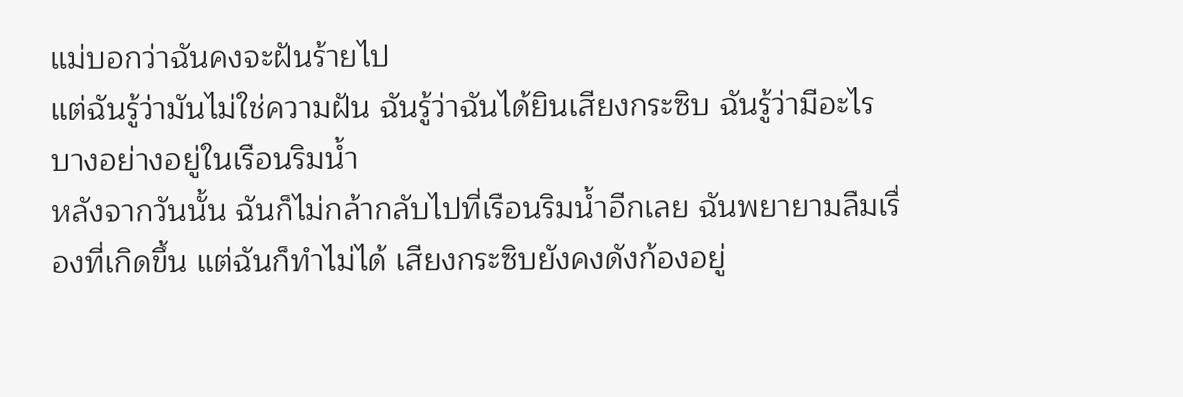แม่บอกว่าฉันคงจะฝันร้ายไป
แต่ฉันรู้ว่ามันไม่ใช่ความฝัน ฉันรู้ว่าฉันได้ยินเสียงกระซิบ ฉันรู้ว่ามีอะไรบางอย่างอยู่ในเรือนริมน้ำ
หลังจากวันนั้น ฉันก็ไม่กล้ากลับไปที่เรือนริมน้ำอีกเลย ฉันพยายามลืมเรื่องที่เกิดขึ้น แต่ฉันก็ทำไม่ได้ เสียงกระซิบยังคงดังก้องอยู่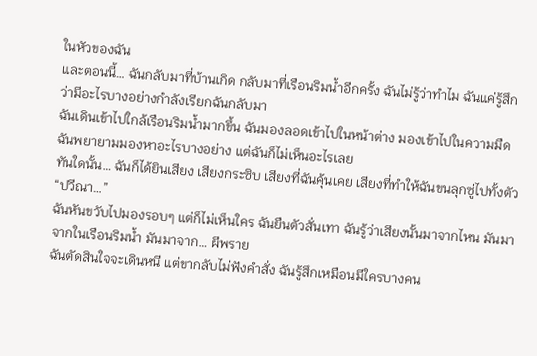ในหัวของฉัน
และตอนนี้… ฉันกลับมาที่บ้านเกิด กลับมาที่เรือนริมน้ำอีกครั้ง ฉันไม่รู้ว่าทำไม ฉันแค่รู้สึกว่ามีอะไรบางอย่างกำลังเรียกฉันกลับมา
ฉันเดินเข้าไปใกล้เรือนริมน้ำมากขึ้น ฉันมองลอดเข้าไปในหน้าต่าง มองเข้าไปในความมืด ฉันพยายามมองหาอะไรบางอย่าง แต่ฉันก็ไม่เห็นอะไรเลย
ทันใดนั้น… ฉันก็ได้ยินเสียง เสียงกระซิบ เสียงที่ฉันคุ้นเคย เสียงที่ทำให้ฉันขนลุกซู่ไปทั้งตัว
“ปวีณา…”
ฉันหันขวับไปมองรอบๆ แต่ก็ไม่เห็นใคร ฉันยืนตัวสั่นเทา ฉันรู้ว่าเสียงนั้นมาจากไหน มันมาจากในเรือนริมน้ำ มันมาจาก… ผีพราย
ฉันตัดสินใจจะเดินหนี แต่ขากลับไม่ฟังคำสั่ง ฉันรู้สึกเหมือนมีใครบางคน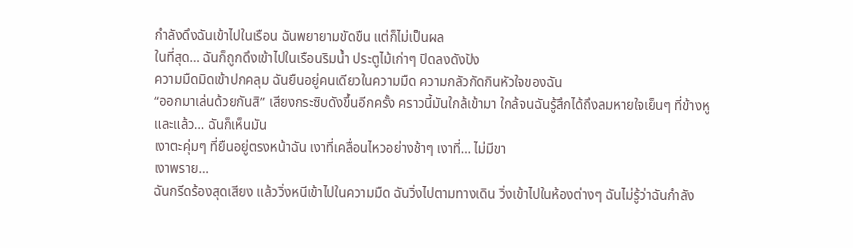กำลังดึงฉันเข้าไปในเรือน ฉันพยายามขัดขืน แต่ก็ไม่เป็นผล
ในที่สุด… ฉันก็ถูกดึงเข้าไปในเรือนริมน้ำ ประตูไม้เก่าๆ ปิดลงดังปัง
ความมืดมิดเข้าปกคลุม ฉันยืนอยู่คนเดียวในความมืด ความกลัวกัดกินหัวใจของฉัน
“ออกมาเล่นด้วยกันสิ” เสียงกระซิบดังขึ้นอีกครั้ง คราวนี้มันใกล้เข้ามา ใกล้จนฉันรู้สึกได้ถึงลมหายใจเย็นๆ ที่ข้างหู
และแล้ว… ฉันก็เห็นมัน
เงาตะคุ่มๆ ที่ยืนอยู่ตรงหน้าฉัน เงาที่เคลื่อนไหวอย่างช้าๆ เงาที่… ไม่มีขา
เงาพราย…
ฉันกรีดร้องสุดเสียง แล้ววิ่งหนีเข้าไปในความมืด ฉันวิ่งไปตามทางเดิน วิ่งเข้าไปในห้องต่างๆ ฉันไม่รู้ว่าฉันกำลัง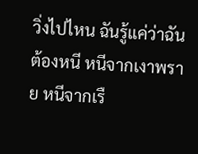วิ่งไปไหน ฉันรู้แค่ว่าฉันต้องหนี หนีจากเงาพราย หนีจากเรื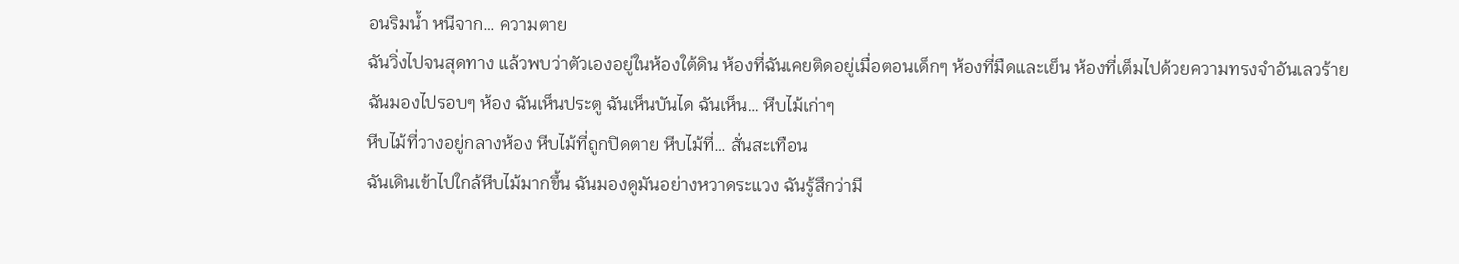อนริมน้ำ หนีจาก… ความตาย
ฉันวิ่งไปจนสุดทาง แล้วพบว่าตัวเองอยู่ในห้องใต้ดิน ห้องที่ฉันเคยติดอยู่เมื่อตอนเด็กๆ ห้องที่มืดและเย็น ห้องที่เต็มไปด้วยความทรงจำอันเลวร้าย
ฉันมองไปรอบๆ ห้อง ฉันเห็นประตู ฉันเห็นบันได ฉันเห็น… หีบไม้เก่าๆ
หีบไม้ที่วางอยู่กลางห้อง หีบไม้ที่ถูกปิดตาย หีบไม้ที่… สั่นสะเทือน
ฉันเดินเข้าไปใกล้หีบไม้มากขึ้น ฉันมองดูมันอย่างหวาดระแวง ฉันรู้สึกว่ามี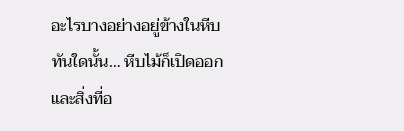อะไรบางอย่างอยู่ข้างในหีบ
ทันใดนั้น… หีบไม้ก็เปิดออก
และสิ่งที่อ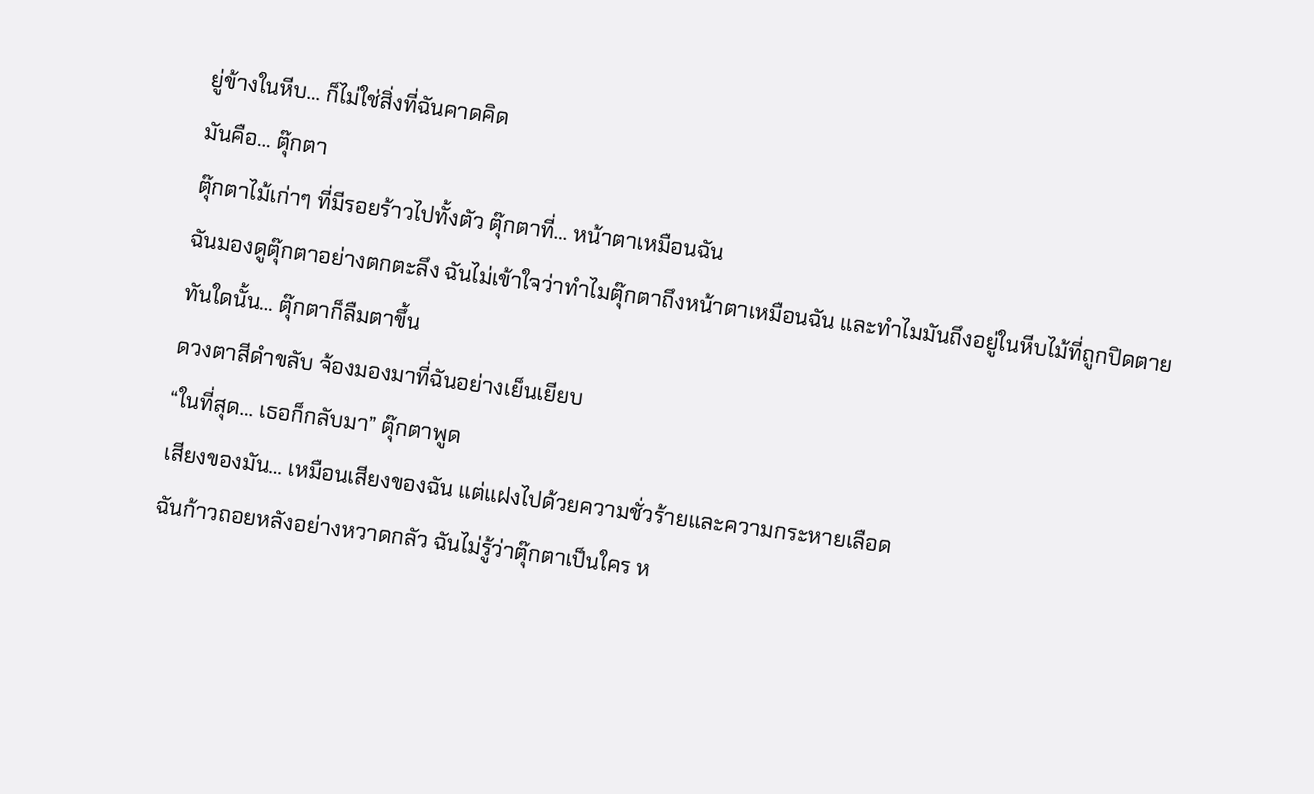ยู่ข้างในหีบ… ก็ไม่ใช่สิ่งที่ฉันคาดคิด
มันคือ… ตุ๊กตา
ตุ๊กตาไม้เก่าๆ ที่มีรอยร้าวไปทั้งตัว ตุ๊กตาที่… หน้าตาเหมือนฉัน
ฉันมองดูตุ๊กตาอย่างตกตะลึง ฉันไม่เข้าใจว่าทำไมตุ๊กตาถึงหน้าตาเหมือนฉัน และทำไมมันถึงอยู่ในหีบไม้ที่ถูกปิดตาย
ทันใดนั้น… ตุ๊กตาก็ลืมตาขึ้น
ดวงตาสีดำขลับ จ้องมองมาที่ฉันอย่างเย็นเยียบ
“ในที่สุด… เธอก็กลับมา” ตุ๊กตาพูด
เสียงของมัน… เหมือนเสียงของฉัน แต่แฝงไปด้วยความชั่วร้ายและความกระหายเลือด
ฉันก้าวถอยหลังอย่างหวาดกลัว ฉันไม่รู้ว่าตุ๊กตาเป็นใคร ห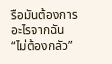รือมันต้องการอะไรจากฉัน
“ไม่ต้องกลัว”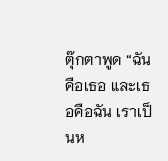ตุ๊กตาพูด “ฉันคือเธอ และเธอคือฉัน เราเป็นห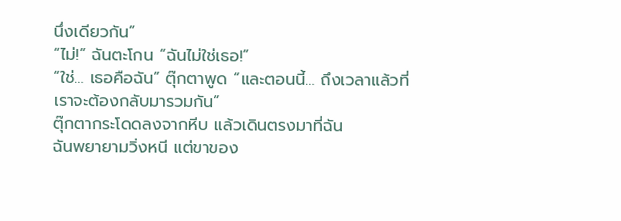นึ่งเดียวกัน”
“ไม่!” ฉันตะโกน “ฉันไม่ใช่เธอ!”
“ใช่… เธอคือฉัน” ตุ๊กตาพูด “และตอนนี้… ถึงเวลาแล้วที่เราจะต้องกลับมารวมกัน”
ตุ๊กตากระโดดลงจากหีบ แล้วเดินตรงมาที่ฉัน
ฉันพยายามวิ่งหนี แต่ขาของ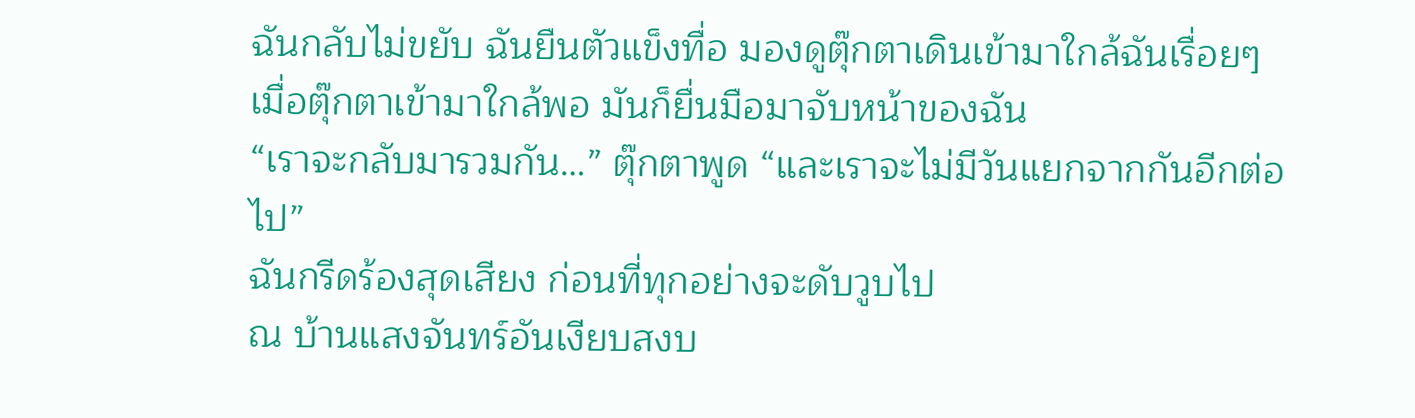ฉันกลับไม่ขยับ ฉันยืนตัวแข็งทื่อ มองดูตุ๊กตาเดินเข้ามาใกล้ฉันเรื่อยๆ
เมื่อตุ๊กตาเข้ามาใกล้พอ มันก็ยื่นมือมาจับหน้าของฉัน
“เราจะกลับมารวมกัน…” ตุ๊กตาพูด “และเราจะไม่มีวันแยกจากกันอีกต่อไป”
ฉันกรีดร้องสุดเสียง ก่อนที่ทุกอย่างจะดับวูบไป
ณ บ้านแสงจันทร์อันเงียบสงบ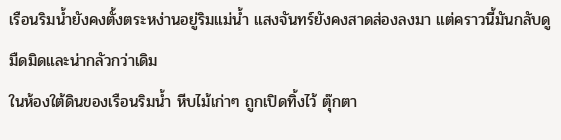เรือนริมน้ำยังคงตั้งตระหง่านอยู่ริมแม่น้ำ แสงจันทร์ยังคงสาดส่องลงมา แต่คราวนี้มันกลับดูมืดมิดและน่ากลัวกว่าเดิม
ในห้องใต้ดินของเรือนริมน้ำ หีบไม้เก่าๆ ถูกเปิดทิ้งไว้ ตุ๊กตา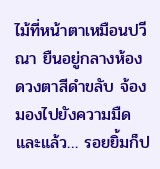ไม้ที่หน้าตาเหมือนปวีณา ยืนอยู่กลางห้อง ดวงตาสีดำขลับ จ้องมองไปยังความมืด
และแล้ว… รอยยิ้มก็ป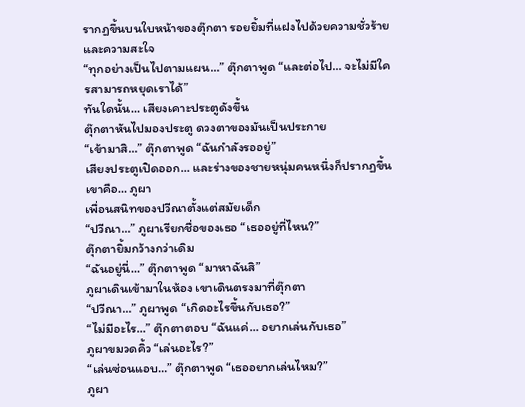รากฏขึ้นบนใบหน้าของตุ๊กตา รอยยิ้มที่แฝงไปด้วยความชั่วร้ายและความสะใจ
“ทุกอย่างเป็นไปตามแผน…” ตุ๊กตาพูด “และต่อไป… จะไม่มีใครสามารถหยุดเราได้”
ทันใดนั้น… เสียงเคาะประตูดังขึ้น
ตุ๊กตาหันไปมองประตู ดวงตาของมันเป็นประกาย
“เข้ามาสิ…” ตุ๊กตาพูด “ฉันกำลังรออยู่”
เสียงประตูเปิดออก… และร่างของชายหนุ่มคนหนึ่งก็ปรากฏขึ้น
เขาคือ… ภูผา
เพื่อนสนิทของปวีณาตั้งแต่สมัยเด็ก
“ปวีณา…” ภูผาเรียกชื่อของเธอ “เธออยู่ที่ไหน?”
ตุ๊กตายิ้มกว้างกว่าเดิม
“ฉันอยู่นี่…” ตุ๊กตาพูด “มาหาฉันสิ”
ภูผาเดินเข้ามาในห้อง เขาเดินตรงมาที่ตุ๊กตา
“ปวีณา…” ภูผาพูด “เกิดอะไรขึ้นกับเธอ?”
“ไม่มีอะไร…” ตุ๊กตาตอบ “ฉันแค่… อยากเล่นกับเธอ”
ภูผาขมวดคิ้ว “เล่นอะไร?”
“เล่นซ่อนแอบ…” ตุ๊กตาพูด “เธออยากเล่นไหม?”
ภูผา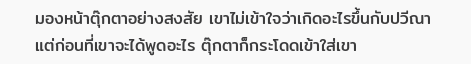มองหน้าตุ๊กตาอย่างสงสัย เขาไม่เข้าใจว่าเกิดอะไรขึ้นกับปวีณา
แต่ก่อนที่เขาจะได้พูดอะไร ตุ๊กตาก็กระโดดเข้าใส่เขา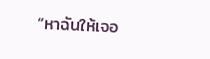“หาฉันให้เจอ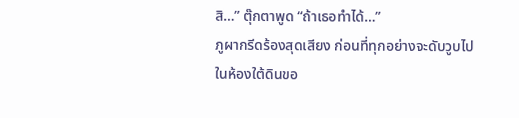สิ…” ตุ๊กตาพูด “ถ้าเธอทำได้…”
ภูผากรีดร้องสุดเสียง ก่อนที่ทุกอย่างจะดับวูบไป
ในห้องใต้ดินขอ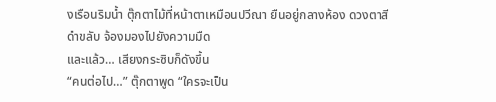งเรือนริมน้ำ ตุ๊กตาไม้ที่หน้าตาเหมือนปวีณา ยืนอยู่กลางห้อง ดวงตาสีดำขลับ จ้องมองไปยังความมืด
และแล้ว… เสียงกระซิบก็ดังขึ้น
“คนต่อไป…” ตุ๊กตาพูด “ใครจะเป็น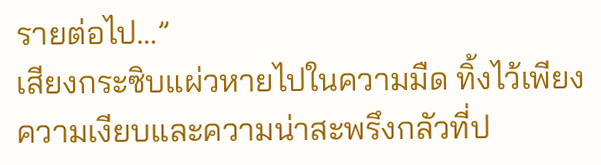รายต่อไป…”
เสียงกระซิบแผ่วหายไปในความมืด ทิ้งไว้เพียงความเงียบและความน่าสะพรึงกลัวที่ป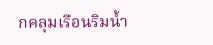กคลุมเรือนริมน้ำ